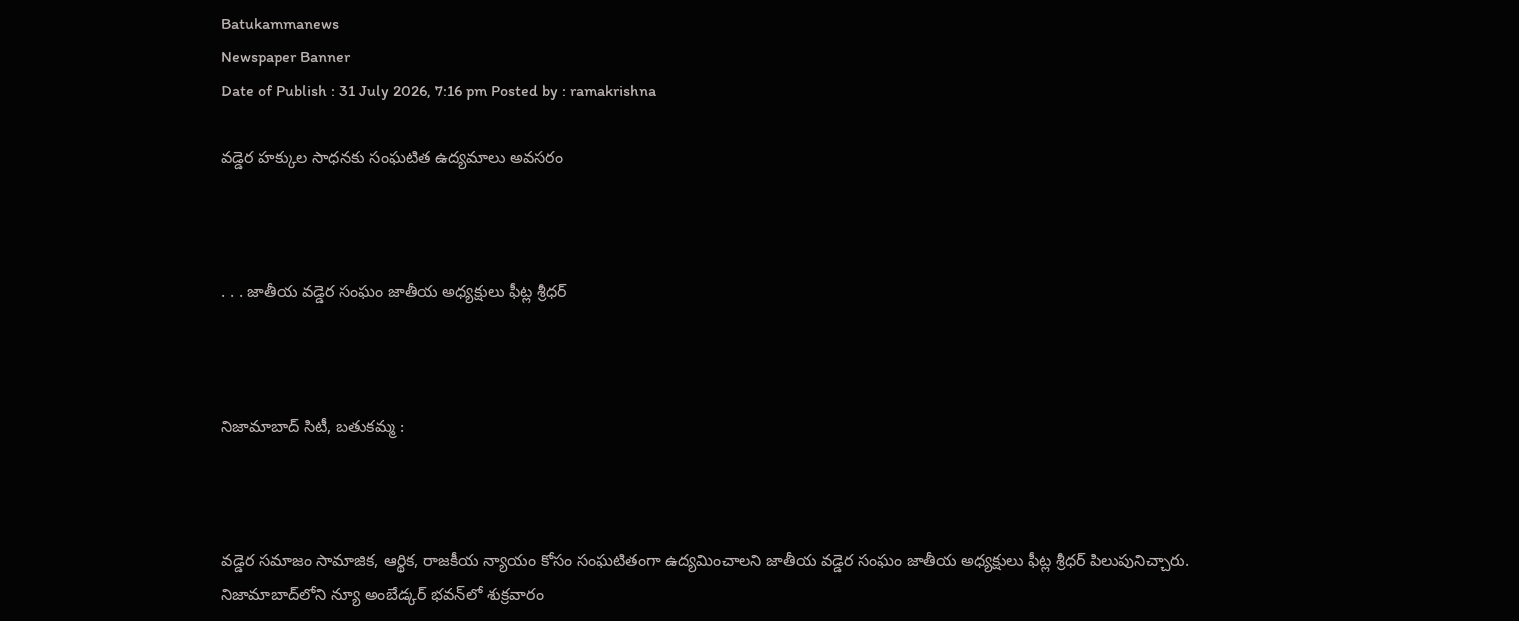Batukammanews
Newspaper Banner
Date of Publish : 31 July 2026, 7:16 pm Posted by : ramakrishna

వడ్డెర హక్కుల సాధనకు సంఘటిత ఉద్యమాలు అవసరం



. . . జాతీయ వడ్డెర సంఘం జాతీయ అధ్యక్షులు ఫీట్ల శ్రీధర్



నిజామాబాద్ సిటీ, బతుకమ్మ :



వడ్డెర సమాజం సామాజిక, ఆర్థిక, రాజకీయ న్యాయం కోసం సంఘటితంగా ఉద్యమించాలని జాతీయ వడ్డెర సంఘం జాతీయ అధ్యక్షులు ఫీట్ల శ్రీధర్ పిలుపునిచ్చారు. నిజామాబాద్‌లోని న్యూ అంబేడ్కర్ భవన్‌లో శుక్రవారం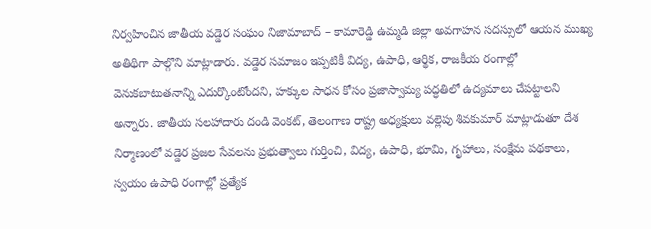నిర్వహించిన జాతీయ వడ్డెర సంఘం నిజామాబాద్ – కామారెడ్డి ఉమ్మడి జిల్లా అవగాహన సదస్సులో ఆయన ముఖ్య అతిథిగా పాల్గొని మాట్లాడారు. వడ్డెర సమాజం ఇప్పటికీ విద్య, ఉపాధి, ఆర్థిక, రాజకీయ రంగాల్లో వెనుకబాటుతనాన్ని ఎదుర్కొంటోందని, హక్కుల సాధన కోసం ప్రజాస్వామ్య పద్ధతిలో ఉద్యమాలు చేపట్టాలని అన్నారు. జాతీయ సలహాదారు దండి వెంకట్, తెలంగాణ రాష్ట్ర అధ్యక్షులు వల్లెపు శివకుమార్ మాట్లాడుతూ దేశ నిర్మాణంలో వడ్డెర ప్రజల సేవలను ప్రభుత్వాలు గుర్తించి, విద్య, ఉపాధి, భూమి, గృహాలు, సంక్షేమ పథకాలు, స్వయం ఉపాధి రంగాల్లో ప్రత్యేక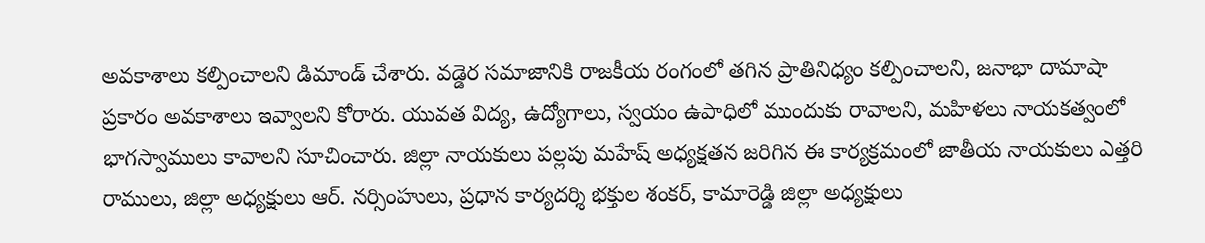అవకాశాలు కల్పించాలని డిమాండ్ చేశారు. వడ్డెర సమాజానికి రాజకీయ రంగంలో తగిన ప్రాతినిధ్యం కల్పించాలని, జనాభా దామాషా ప్రకారం అవకాశాలు ఇవ్వాలని కోరారు. యువత విద్య, ఉద్యోగాలు, స్వయం ఉపాధిలో ముందుకు రావాలని, మహిళలు నాయకత్వంలో భాగస్వాములు కావాలని సూచించారు. జిల్లా నాయకులు పల్లపు మహేష్ అధ్యక్షతన జరిగిన ఈ కార్యక్రమంలో జాతీయ నాయకులు ఎత్తరి రాములు, జిల్లా అధ్యక్షులు ఆర్. నర్సింహులు, ప్రధాన కార్యదర్శి భక్తుల శంకర్, కామారెడ్డి జిల్లా అధ్యక్షులు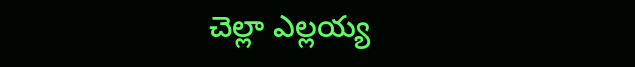చెల్లా ఎల్లయ్య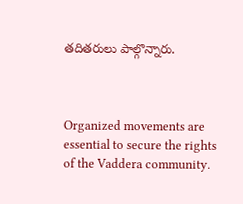తదితరులు పాల్గొన్నారు.



Organized movements are essential to secure the rights of the Vaddera community.